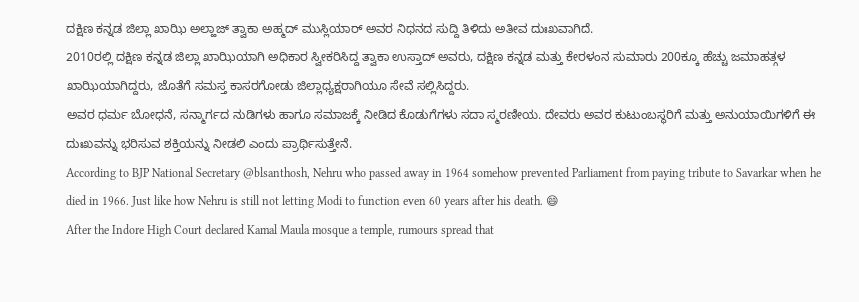ದಕ್ಷಿಣ ಕನ್ನಡ ಜಿಲ್ಲಾ ಖಾಝಿ ಅಲ್ಹಾಜ್ ತ್ವಾಕಾ ಅಹ್ಮದ್ ಮುಸ್ಲಿಯಾರ್ ಅವರ ನಿಧನದ ಸುದ್ದಿ ತಿಳಿದು ಅತೀವ ದುಃಖವಾಗಿದೆ.
2010ರಲ್ಲಿ ದಕ್ಷಿಣ ಕನ್ನಡ ಜಿಲ್ಲಾ ಖಾಝಿಯಾಗಿ ಅಧಿಕಾರ ಸ್ವೀಕರಿಸಿದ್ದ ತ್ವಾಕಾ ಉಸ್ತಾದ್ ಅವರು, ದಕ್ಷಿಣ ಕನ್ನಡ ಮತ್ತು ಕೇರಳಂನ ಸುಮಾರು 200ಕ್ಕೂ ಹೆಚ್ಚು ಜಮಾಹತ್ಗಳ ಖಾಝಿಯಾಗಿದ್ದರು, ಜೊತೆಗೆ ಸಮಸ್ತ ಕಾಸರಗೋಡು ಜಿಲ್ಲಾಧ್ಯಕ್ಷರಾಗಿಯೂ ಸೇವೆ ಸಲ್ಲಿಸಿದ್ದರು.
ಅವರ ಧರ್ಮ ಬೋಧನೆ, ಸನ್ಮಾರ್ಗದ ನುಡಿಗಳು ಹಾಗೂ ಸಮಾಜಕ್ಕೆ ನೀಡಿದ ಕೊಡುಗೆಗಳು ಸದಾ ಸ್ಮರಣೀಯ. ದೇವರು ಅವರ ಕುಟುಂಬಸ್ಥರಿಗೆ ಮತ್ತು ಅನುಯಾಯಿಗಳಿಗೆ ಈ ದುಃಖವನ್ನು ಭರಿಸುವ ಶಕ್ತಿಯನ್ನು ನೀಡಲಿ ಎಂದು ಪ್ರಾರ್ಥಿಸುತ್ತೇನೆ.
According to BJP National Secretary @blsanthosh, Nehru who passed away in 1964 somehow prevented Parliament from paying tribute to Savarkar when he died in 1966. Just like how Nehru is still not letting Modi to function even 60 years after his death. 😄
After the Indore High Court declared Kamal Maula mosque a temple, rumours spread that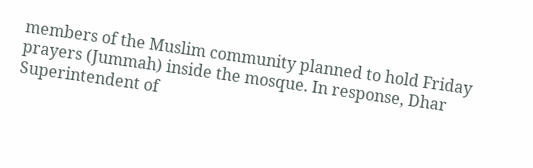members of the Muslim community planned to hold Friday prayers (Jummah) inside the mosque. In response, Dhar Superintendent of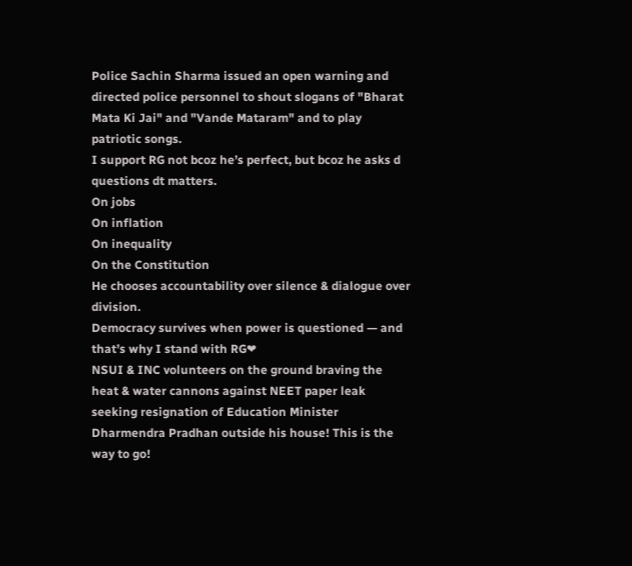Police Sachin Sharma issued an open warning and directed police personnel to shout slogans of "Bharat Mata Ki Jai" and "Vande Mataram" and to play patriotic songs.
I support RG not bcoz he’s perfect, but bcoz he asks d questions dt matters.
On jobs
On inflation
On inequality
On the Constitution
He chooses accountability over silence & dialogue over division.
Democracy survives when power is questioned — and that’s why I stand with RG❤
NSUI & INC volunteers on the ground braving the heat & water cannons against NEET paper leak seeking resignation of Education Minister Dharmendra Pradhan outside his house! This is the way to go!